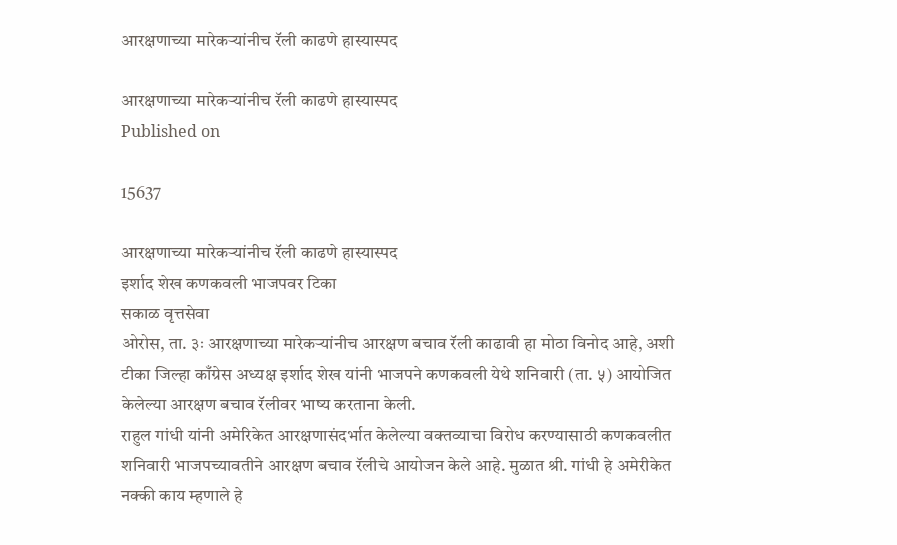आरक्षणाच्या मारेकऱ्यांनीच रॅली काढणे हास्यास्पद

आरक्षणाच्या मारेकऱ्यांनीच रॅली काढणे हास्यास्पद
Published on

15637

आरक्षणाच्या मारेकऱ्यांनीच रॅली काढणे हास्यास्पद
इर्शाद शेख कणकवली भाजपवर टिका
सकाळ वृत्तसेवा
ओरोस, ता. ३ः आरक्षणाच्या मारेकऱ्यांनीच आरक्षण बचाव रॅली काढावी हा मोठा विनोद आहे, अशी टीका जिल्हा काँग्रेस अध्यक्ष इर्शाद शेख यांनी भाजपने कणकवली येथे शनिवारी (ता. ५) आयोजित केलेल्या आरक्षण बचाव रॅलीवर भाष्य करताना केली.
राहुल गांधी यांनी अमेरिकेत आरक्षणासंदर्भात केलेल्या वक्तव्याचा विरोध करण्यासाठी कणकवलीत शनिवारी भाजपच्यावतीने आरक्षण बचाव रॅलीचे आयोजन केले आहे. मुळात श्री. गांधी हे अमेरीकेत नक्की काय म्हणाले हे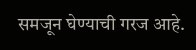समजून घेण्याची गरज आहे.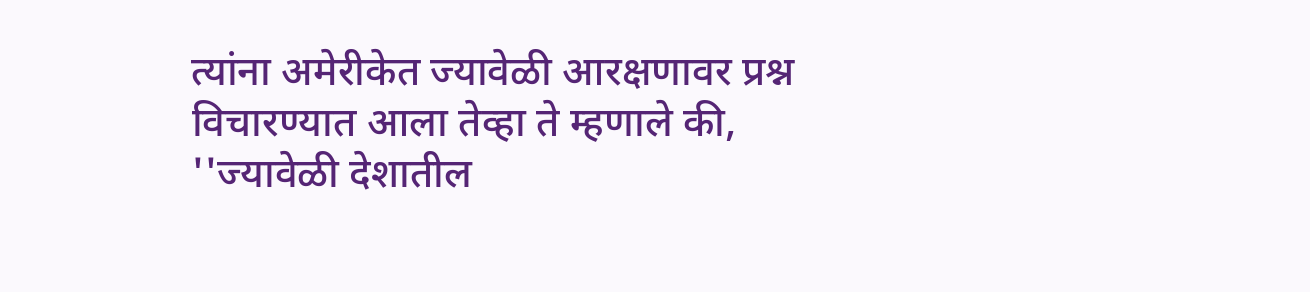त्यांना अमेरीकेत ज्यावेळी आरक्षणावर प्रश्न विचारण्यात आला तेव्हा ते म्हणाले की, ''ज्यावेळी देशातील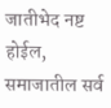जातीभेद नष्ट होईल, समाजातील सर्व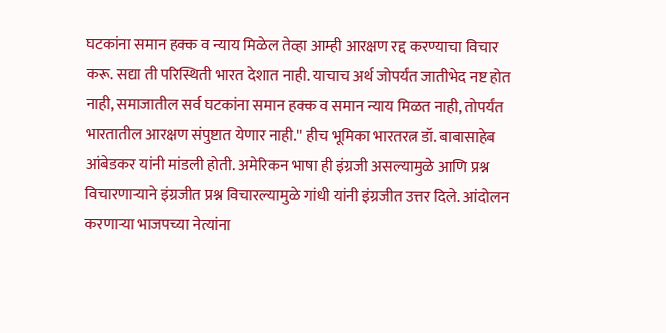घटकांना समान हक्क व न्याय मिळेल तेव्हा आम्ही आरक्षण रद्द करण्याचा विचार करू. सद्या ती परिस्थिती भारत देशात नाही. याचाच अर्थ जोपर्यंत जातीभेद नष्ट होत नाही, समाजातील सर्व घटकांना समान हक्क व समान न्याय मिळत नाही, तोपर्यंत भारतातील आरक्षण संपुष्टात येणार नाही.'' हीच भूमिका भारतरत्न डॉ. बाबासाहेब आंबेडकर यांनी मांडली होती. अमेरिकन भाषा ही इंग्रजी असल्यामुळे आणि प्रश्न विचारणाऱ्याने इंग्रजीत प्रश्न विचारल्यामुळे गांधी यांनी इंग्रजीत उत्तर दिले. आंदोलन करणाऱ्या भाजपच्या नेत्यांना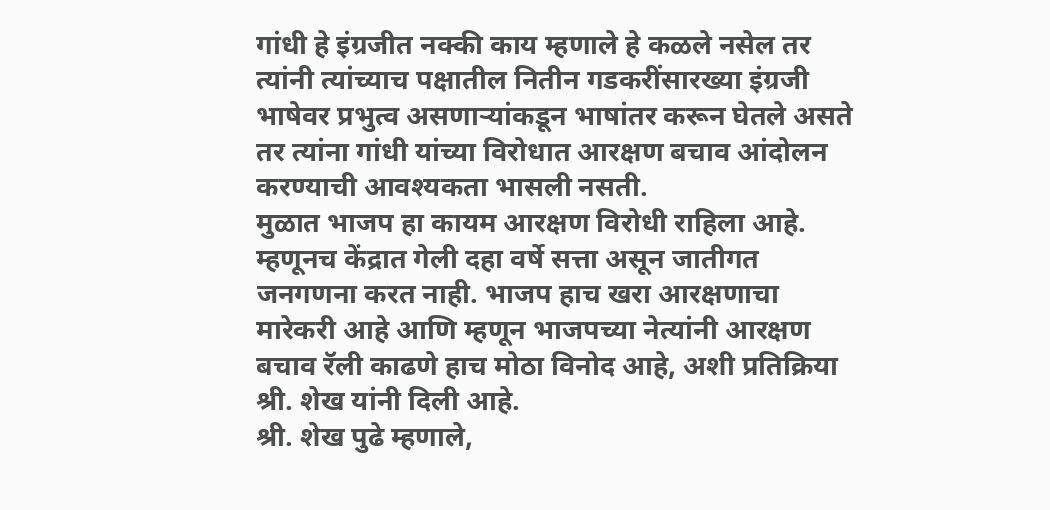गांधी हे इंग्रजीत नक्की काय म्हणाले हे कळले नसेल तर त्यांनी त्यांच्याच पक्षातील नितीन गडकरींसारख्या इंग्रजी भाषेवर प्रभुत्व असणाऱ्यांकडून भाषांतर करून घेतले असते तर त्यांना गांधी यांच्या विरोधात आरक्षण बचाव आंदोलन करण्याची आवश्यकता भासली नसती.
मुळात भाजप हा कायम आरक्षण विरोधी राहिला आहे. म्हणूनच केंद्रात गेली दहा वर्षे सत्ता असून जातीगत जनगणना करत नाही. भाजप हाच खरा आरक्षणाचा मारेकरी आहे आणि म्हणून भाजपच्या नेत्यांनी आरक्षण बचाव रॅली काढणे हाच मोठा विनोद आहे, अशी प्रतिक्रिया श्री. शेख यांनी दिली आहे.
श्री. शेख पुढे म्हणाले,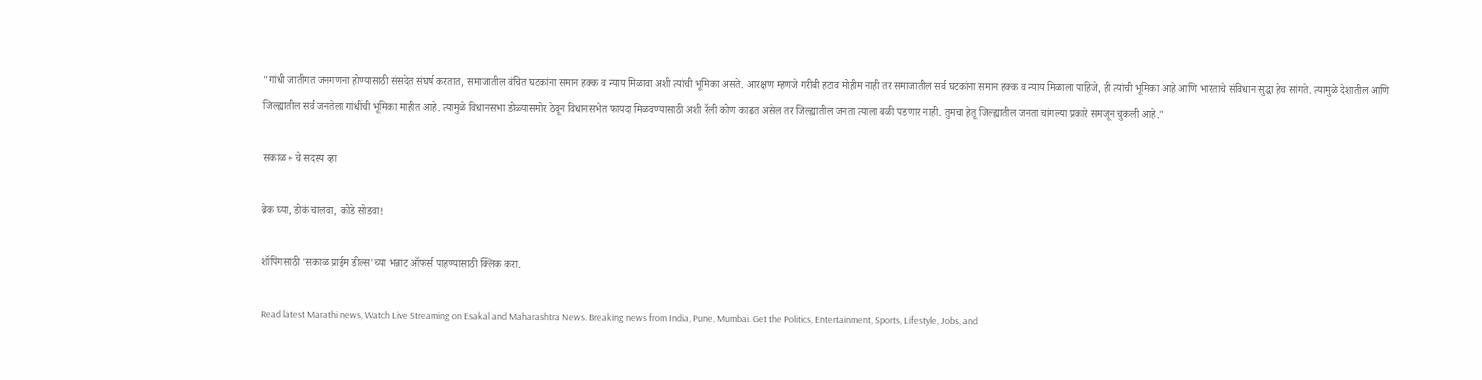"गांधी जातीगत जनगणना होण्यासाठी संसदेत संघर्ष करतात, समाजातील वंचित घटकांना समान हक्क व न्याय मिळावा अशी त्यांची भूमिका असते. आरक्षण म्हणजे गरीबी हटाव मोहीम नाही तर समाजातील सर्व घटकांना समान हक्क व न्याय मिळाला पाहिजे, ही त्यांची भूमिका आहे आणि भारताचे संविधान सुद्धा हेच सांगते. त्यामुळे देशातील आणि जिल्ह्यातील सर्व जनतेला गांधींची भूमिका माहीत आहे. त्यामुळे विधानसभा डोळ्यासमोर ठेवून विधानसभेत फायदा मिळवण्यासाठी अशी रॅली कोण काढत असेल तर जिल्ह्यातील जनता त्याला बळी पडणार नाही. तुमचा हेतू जिल्ह्यातील जनता चांगल्या प्रकारे समजून चुकली आहे."

सकाळ+ चे सदस्य व्हा

ब्रेक घ्या, डोकं चालवा, कोडे सोडवा!

शॉपिंगसाठी 'सकाळ प्राईम डील्स'च्या भन्नाट ऑफर्स पाहण्यासाठी क्लिक करा.

Read latest Marathi news, Watch Live Streaming on Esakal and Maharashtra News. Breaking news from India, Pune, Mumbai. Get the Politics, Entertainment, Sports, Lifestyle, Jobs, and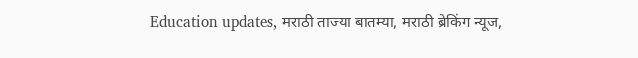Education updates, मराठी ताज्या बातम्या, मराठी ब्रेकिंग न्यूज,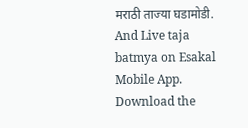मराठी ताज्या घडामोडी. And Live taja batmya on Esakal Mobile App. Download the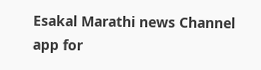Esakal Marathi news Channel app for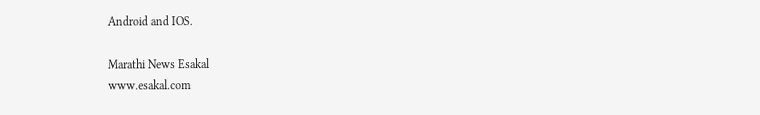Android and IOS.

Marathi News Esakal
www.esakal.com